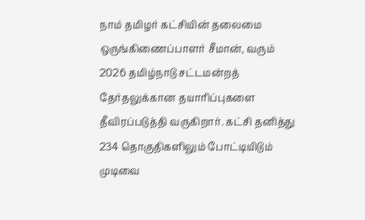நாம் தமிழர் கட்சியின் தலைமை ஒருங்கிணைப்பாளர் சீமான், வரும் 2026 தமிழ்நாடு சட்டமன்றத் தேர்தலுக்கான தயாரிப்புகளை தீவிரப்படுத்தி வருகிறார். கட்சி தனித்து 234 தொகுதிகளிலும் போட்டியிடும் முடிவை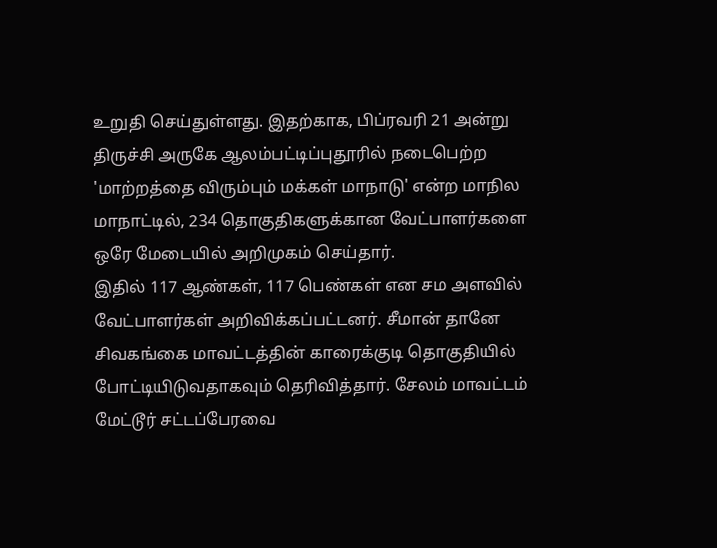உறுதி செய்துள்ளது. இதற்காக, பிப்ரவரி 21 அன்று திருச்சி அருகே ஆலம்பட்டிப்புதூரில் நடைபெற்ற 'மாற்றத்தை விரும்பும் மக்கள் மாநாடு' என்ற மாநில மாநாட்டில், 234 தொகுதிகளுக்கான வேட்பாளர்களை ஒரே மேடையில் அறிமுகம் செய்தார்.
இதில் 117 ஆண்கள், 117 பெண்கள் என சம அளவில் வேட்பாளர்கள் அறிவிக்கப்பட்டனர். சீமான் தானே சிவகங்கை மாவட்டத்தின் காரைக்குடி தொகுதியில் போட்டியிடுவதாகவும் தெரிவித்தார். சேலம் மாவட்டம் மேட்டூர் சட்டப்பேரவை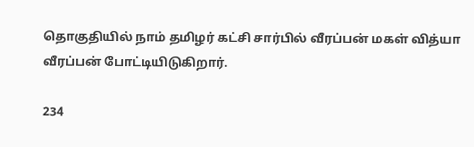தொகுதியில் நாம் தமிழர் கட்சி சார்பில் வீரப்பன் மகள் வித்யா வீரப்பன் போட்டியிடுகிறார்.

234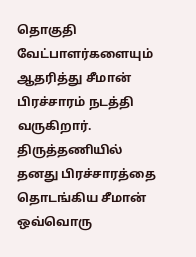தொகுதி வேட்பாளர்களையும் ஆதரித்து சீமான் பிரச்சாரம் நடத்தி வருகிறார். திருத்தணியில் தனது பிரச்சாரத்தை தொடங்கிய சீமான் ஒவ்வொரு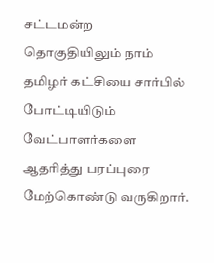சட்டமன்ற தொகுதியிலும் நாம் தமிழர் கட்சியை சார்பில் போட்டியிடும் வேட்பாளர்களை ஆதரித்து பரப்புரை மேற்கொண்டு வருகிறார்.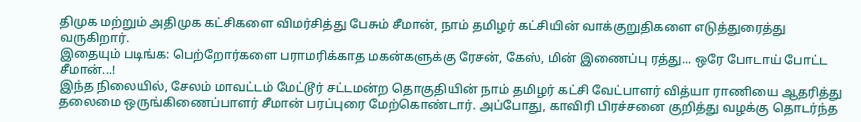திமுக மற்றும் அதிமுக கட்சிகளை விமர்சித்து பேசும் சீமான், நாம் தமிழர் கட்சியின் வாக்குறுதிகளை எடுத்துரைத்து வருகிறார்.
இதையும் படிங்க: பெற்றோர்களை பராமரிக்காத மகன்களுக்கு ரேசன், கேஸ், மின் இணைப்பு ரத்து... ஒரே போடாய் போட்ட சீமான்...!
இந்த நிலையில், சேலம் மாவட்டம் மேட்டூர் சட்டமன்ற தொகுதியின் நாம் தமிழர் கட்சி வேட்பாளர் வித்யா ராணியை ஆதரித்து தலைமை ஒருங்கிணைப்பாளர் சீமான் பரப்புரை மேற்கொண்டார். அப்போது, காவிரி பிரச்சனை குறித்து வழக்கு தொடர்ந்த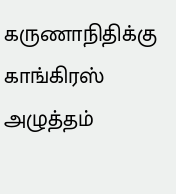கருணாநிதிக்கு காங்கிரஸ் அழுத்தம்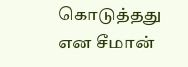கொடுத்தது என சீமான்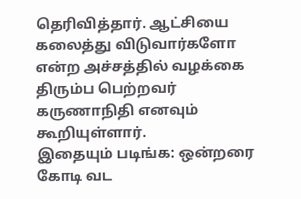தெரிவித்தார். ஆட்சியை கலைத்து விடுவார்களோ என்ற அச்சத்தில் வழக்கை திரும்ப பெற்றவர் கருணாநிதி எனவும் கூறியுள்ளார்.
இதையும் படிங்க: ஒன்றரை கோடி வட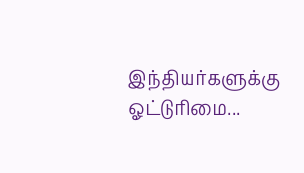இந்தியர்களுக்கு ஓட்டுரிமை...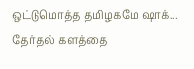ஒட்டுமொத்த தமிழகமே ஷாக்... தேர்தல் களத்தை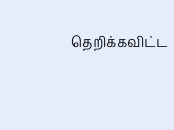தெறிக்கவிட்ட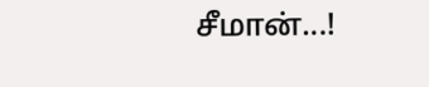சீமான்...!